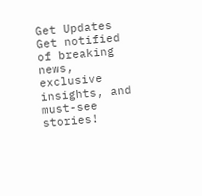Get Updates
Get notified of breaking news, exclusive insights, and must-see stories!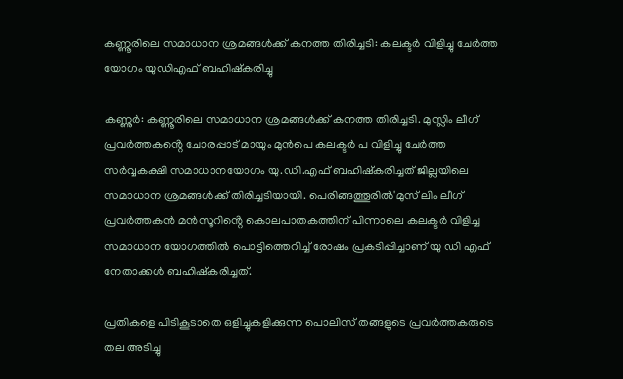കണ്ണൂരിലെ സമാധാന ശ്രമങ്ങൾക്ക് കനത്ത തിരിച്ചടി: കലക്ടർ വിളിച്ചു ചേർത്ത യോഗം യുഡിഎഫ് ബഹിഷ്കരിച്ചു

കണ്ണുർ: കണ്ണൂരിലെ സമാധാന ശ്രമങ്ങൾക്ക് കനത്ത തിരിച്ചടി. മുസ്ലിം ലീഗ് പ്രവർത്തകൻ്റെ ചോരപ്പാട് മായും മുൻപെ കലക്ടർ പ വിളിച്ചു ചേർത്ത സർവ്വകക്ഷി സമാധാനയോഗം യു.ഡി.എഫ് ബഹിഷ്കരിച്ചത് ജില്ലയിലെ സമാധാന ശ്രമങ്ങൾക്ക് തിരിച്ചടിയായി. പെരിങ്ങത്തൂരിൽ'മുസ് ലിം ലീഗ് പ്രവർത്തകൻ മൻസൂറിൻ്റെ കൊലപാതകത്തിന് പിന്നാലെ കലക്ടര്‍ വിളിച്ച സമാധാന യോഗത്തില്‍ പൊട്ടിത്തെറിച്ച് രോഷം പ്രകടിപ്പിച്ചാണ് യു ഡി എഫ് നേതാക്കൾ ബഹിഷ്കരിച്ചത്.

പ്രതികളെ പിടികൂടാതെ ഒളിച്ചുകളിക്കുന്ന പൊലിസ് തങ്ങളുടെ പ്രവർത്തകരുടെ തല അടിച്ചു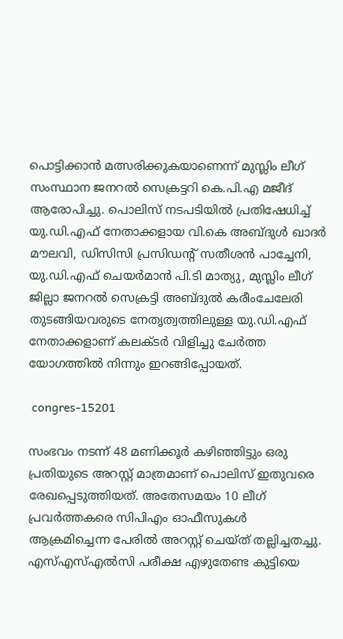പൊട്ടിക്കാൻ മത്സരിക്കുകയാണെന്ന് മുസ്ലിം ലീഗ് സംസ്ഥാന ജനറൽ സെക്രട്ടറി കെ.പി.എ മജീദ് ആരോപിച്ചു. പൊലിസ് നടപടിയിൽ പ്രതിഷേധിച്ച് യു.ഡി.എഫ് നേതാക്കളായ വി.കെ അബ്ദുൾ ഖാദർ മൗലവി, ഡിസിസി പ്രസിഡൻ്റ് സതീശൻ പാച്ചേനി, യു.ഡി.എഫ് ചെയർമാൻ പി.ടി മാത്യു, മുസ്ലിം ലീഗ് ജില്ലാ ജനറൽ സെക്രട്ടി അബ്ദുൽ കരീംചേലേരി തുടങ്ങിയവരുടെ നേതൃത്വത്തിലുള്ള യു.ഡി.എഫ് നേതാക്കളാണ് കലക്ടർ വിളിച്ചു ചേർത്ത യോഗത്തിൽ നിന്നും ഇറങ്ങിപ്പോയത്.

 congres-15201

സംഭവം നടന്ന് 48 മണിക്കൂര്‍ കഴിഞ്ഞിട്ടും ഒരു പ്രതിയുടെ അറസ്റ്റ് മാത്രമാണ് പൊലിസ് ഇതുവരെ രേഖപ്പെടുത്തിയത്. അതേസമയം 10 ലീഗ് പ്രവര്‍ത്തകരെ സിപിഎം ഓഫീസുകള്‍ ആക്രമിച്ചെന്ന പേരില്‍ അറസ്റ്റ് ചെയ്ത് തല്ലിച്ചതച്ചു. എസ്എസ്എല്‍സി പരീക്ഷ എഴുതേണ്ട കുട്ടിയെ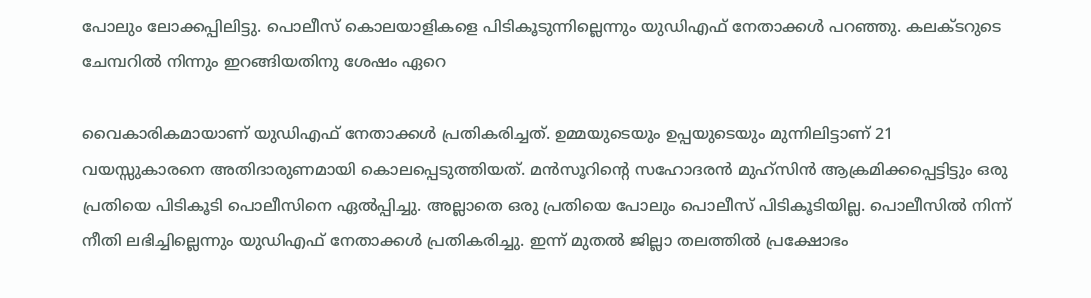പോലും ലോക്കപ്പിലിട്ടു. പൊലീസ് കൊലയാളികളെ പിടികൂടുന്നില്ലെന്നും യുഡിഎഫ് നേതാക്കള്‍ പറഞ്ഞു. കലക്ടറുടെ ചേമ്പറിൽ നിന്നും ഇറങ്ങിയതിനു ശേഷം ഏറെ

വൈകാരികമായാണ് യുഡിഎഫ് നേതാക്കള്‍ പ്രതികരിച്ചത്. ഉമ്മയുടെയും ഉപ്പയുടെയും മുന്നിലിട്ടാണ് 21 വയസ്സുകാരനെ അതിദാരുണമായി കൊലപ്പെടുത്തിയത്. മന്‍സൂറിന്‍റെ സഹോദരന്‍ മുഹ്സിന്‍ ആക്രമിക്കപ്പെട്ടിട്ടും ഒരു പ്രതിയെ പിടികൂടി പൊലീസിനെ ഏല്‍പ്പിച്ചു. അല്ലാതെ ഒരു പ്രതിയെ പോലും പൊലീസ് പിടികൂടിയില്ല. പൊലീസില്‍ നിന്ന് നീതി ലഭിച്ചില്ലെന്നും യുഡിഎഫ് നേതാക്കള്‍ പ്രതികരിച്ചു. ഇന്ന് മുതല്‍ ജില്ലാ തലത്തില്‍ പ്രക്ഷോഭം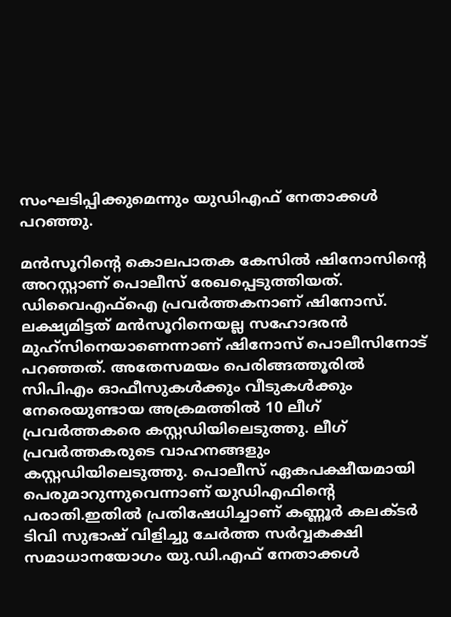സംഘടിപ്പിക്കുമെന്നും യുഡിഎഫ് നേതാക്കള്‍ പറഞ്ഞു.

മൻസൂറിന്‍റെ കൊലപാതക കേസില്‍ ഷിനോസിന്റെ അറസ്റ്റാണ് പൊലീസ് രേഖപ്പെടുത്തിയത്. ഡിവൈഎഫ്ഐ പ്രവർത്തകനാണ് ഷിനോസ്. ലക്ഷ്യമിട്ടത് മന്‍സൂറിനെയല്ല സഹോദരന്‍ മുഹ്സിനെയാണെന്നാണ് ഷിനോസ് പൊലീസിനോട് പറഞ്ഞത്. അതേസമയം പെരിങ്ങത്തൂരില്‍ സിപിഎം ഓഫീസുകള്‍ക്കും വീടുകള്‍ക്കും നേരെയുണ്ടായ അക്രമത്തില്‍ 10 ലീഗ് പ്രവർത്തകരെ കസ്റ്റഡിയിലെടുത്തു. ലീഗ് പ്രവർത്തകരുടെ വാഹനങ്ങളും കസ്റ്റഡിയിലെടുത്തു. പൊലീസ് ഏകപക്ഷീയമായി പെരുമാറുന്നുവെന്നാണ് യുഡിഎഫിന്‍റെ പരാതി.ഇതിൽ പ്രതിഷേധിച്ചാണ് കണ്ണൂർ കലക്ടർ ടിവി സുഭാഷ് വിളിച്ചു ചേർത്ത സർവ്വകക്ഷി സമാധാനയോഗം യു.ഡി.എഫ് നേതാക്കൾ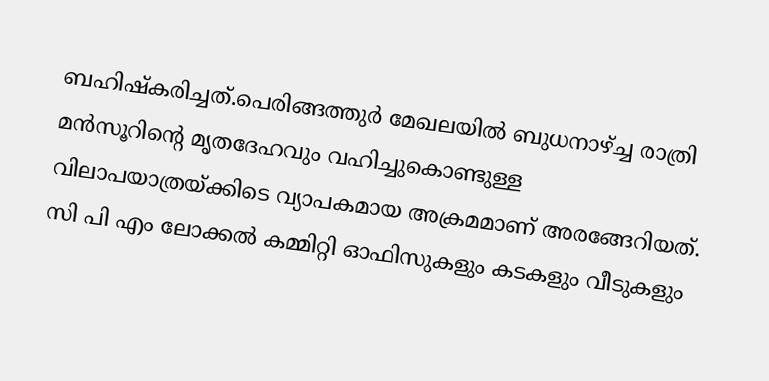ബഹിഷ്കരിച്ചത്.പെരിങ്ങത്തുർ മേഖലയിൽ ബുധനാഴ്ച്ച രാത്രി മൻസൂറിൻ്റെ മൃതദേഹവും വഹിച്ചുകൊണ്ടുള്ള വിലാപയാത്രയ്ക്കിടെ വ്യാപകമായ അക്രമമാണ് അരങ്ങേറിയത്. സി പി എം ലോക്കൽ കമ്മിറ്റി ഓഫിസുകളും കടകളും വീടുകളും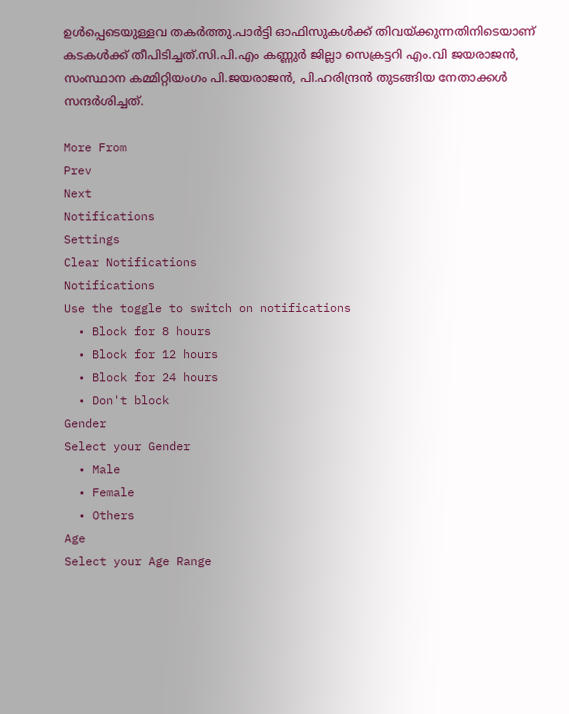ഉൾപ്പെടെയുള്ളവ തകർത്തു.പാർട്ടി ഓഫിസുകൾക്ക് തിവയ്ക്കുന്നതിനിടെയാണ് കടകൾക്ക് തീപിടിച്ചത്.സി.പി.എം കണ്ണുർ ജില്ലാ സെക്രട്ടറി എം.വി ജയരാജൻ, സംസ്ഥാന കമ്മിറ്റിയംഗം പി.ജയരാജൻ, പി.ഹരിന്ദ്രൻ തുടങ്ങിയ നേതാക്കൾ സന്ദർശിച്ചത്.

More From
Prev
Next
Notifications
Settings
Clear Notifications
Notifications
Use the toggle to switch on notifications
  • Block for 8 hours
  • Block for 12 hours
  • Block for 24 hours
  • Don't block
Gender
Select your Gender
  • Male
  • Female
  • Others
Age
Select your Age Range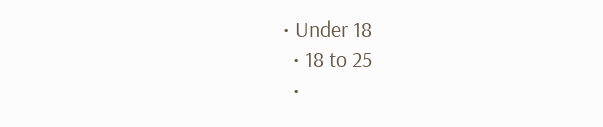• Under 18
  • 18 to 25
  •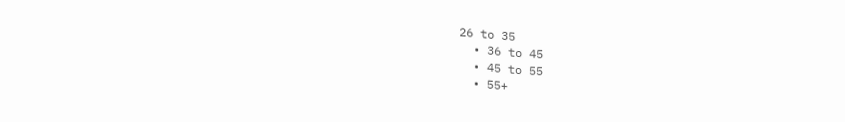26 to 35
  • 36 to 45
  • 45 to 55
  • 55+